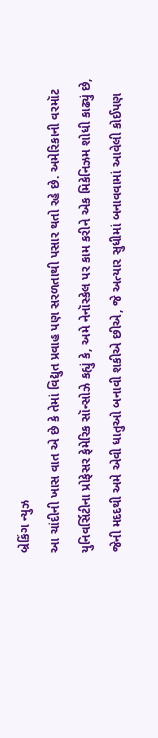બ્રેકિંગ ન્યુઝ
આ ચાંદીની ખાસ વાત એ છે કે તેમાં વિદ્યુત પ્રવાહ પણ સરળતાથી પસાર થતો રહે છે. અમેરિકાની વરમૉટ યુનિવર્સિટીના પ્રોફેસર ફેમેરિક સૉન્સોઝે કહ્યું કે, અમે નેનૉસ્કેલ પર કામ કરીને એક મિકેનિઝમ શોધી કાઢ્યું છે, જેની મદદથી અમે એવી ધાતુઓ બનાવી શકીએ છીએ, જે અત્યાર સુધીમાં બનાવવામાં આવેલી કોઈપણ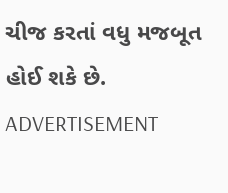ચીજ કરતાં વધુ મજબૂત હોઈ શકે છે.
ADVERTISEMENT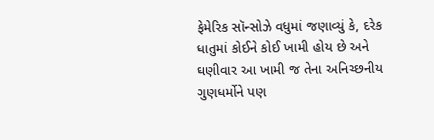ફેમેરિક સૉન્સોઝે વધુમાં જણાવ્યું કે, દરેક ધાતુમાં કોઈને કોઈ ખામી હોય છે અને ઘણીવાર આ ખામી જ તેના અનિચ્છનીય ગુણધર્મોને પણ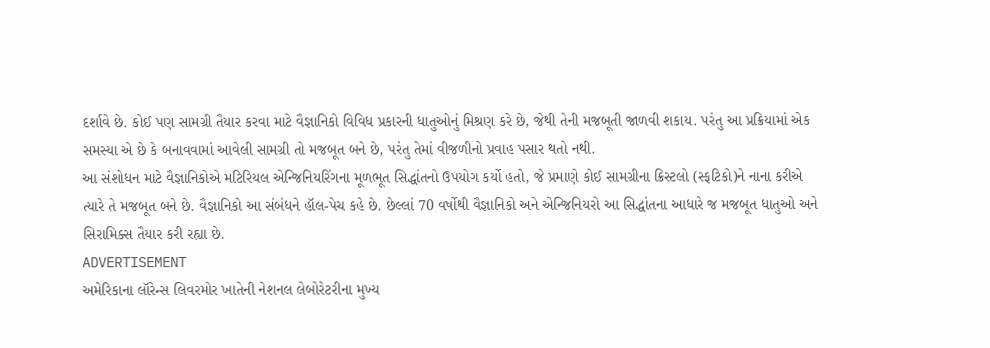દર્શાવે છે. કોઈ પણ સામગ્રી તૈયાર કરવા માટે વૈજ્ઞાનિકો વિવિધ પ્રકારની ધાતુઓનું મિશ્રણ કરે છે, જેથી તેની મજબૂતી જાળવી શકાય. પરંતુ આ પ્રક્રિયામાં એક સમસ્યા એ છે કે બનાવવામાં આવેલી સામગ્રી તો મજબૂત બને છે, પરંતુ તેમાં વીજળીનો પ્રવાહ પસાર થતો નથી.
આ સંશોધન માટે વૈજ્ઞાનિકોએ મટિરિયલ એન્જિનિયરિંગના મૂળભૂત સિદ્ધાંતનો ઉપયોગ કર્યો હતો, જે પ્રમાણે કોઈ સામગ્રીના ક્રિસ્ટલો (સ્ફટિકો)ને નાના કરીએ ત્યારે તે મજબૂત બને છે. વૈજ્ઞાનિકો આ સંબંધને હૉલ-પેચ કહે છે. છેલ્લાં 70 વર્ષોથી વૈજ્ઞાનિકો અને એન્જિનિયરો આ સિદ્ધાંતના આધારે જ મજબૂત ધાતુઓ અને સિરામિક્સ તૈયાર કરી રહ્યા છે.
ADVERTISEMENT
અમેરિકાના લૉરેન્સ લિવરમોર ખાતેની નેશનલ લેબોરેટરીના મુખ્ય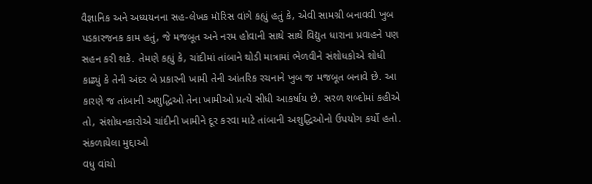વૈજ્ઞાનિક અને અધ્યયનના સહ-લેખક મૉરિસ વાંગે કહ્યું હતું કે, એવી સામગ્રી બનાવવી ખુબ પડકારજનક કામ હતું, જે મજબૂત અને નરમ હોવાની સાથે સાથે વિદ્યુત ધારાના પ્રવાહને પણ સહન કરી શકે. તેમણે કહ્યું કે, ચાંદીમાં તાંબાને થોડી માત્રામાં ભેળવીને સંશોધકોએ શોધી કાઢ્યું કે તેની અંદર બે પ્રકારની ખામી તેની આંતરિક રચનાને ખુબ જ મજબૂત બનાવે છે. આ કારણે જ તાંબાની અશુદ્ધિઓ તેના ખામીઓ પ્રત્યે સીધી આકર્ષાય છે. સરળ શબ્દોમાં કહીએ તો, સંશોધનકારોએ ચાંદીની ખામીને દૂર કરવા માટે તાંબાની અશુદ્ધિઓનો ઉપયોગ કર્યો હતો.
સંકળાયેલા મુદ્દાઓ
વધુ વાંચો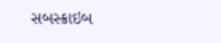સબસ્ક્રાઇબ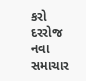કરો
દરરોજ નવા સમાચાર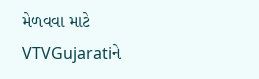મેળવવા માટે VTVGujaratiને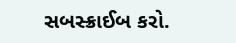સબસ્ક્રાઈબ કરો.